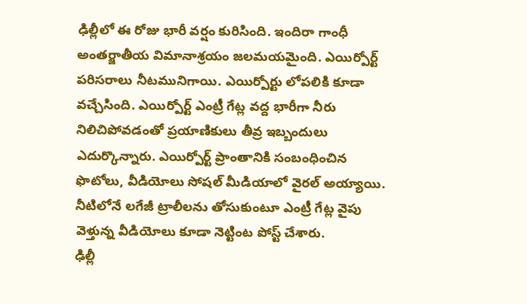ఢిల్లీలో ఈ రోజు భారీ వర్షం కురిసింది. ఇందిరా గాంధీ అంతర్జాతీయ విమానాశ్రయం జలమయమైంది. ఎయిర్పోర్ట్ పరిసరాలు నీటమునిగాయి. ఎయిర్పోర్టు లోపలికి కూడా వచ్చేసింది. ఎయిర్పోర్ట్ ఎంట్రీ గేట్ల వద్ద భారీగా నీరు నిలిచిపోవడంతో ప్రయాణికులు తీవ్ర ఇబ్బందులు ఎదుర్కొన్నారు. ఎయిర్పోర్ట్ ప్రాంతానికి సంబంధించిన ఫొటోలు, వీడియోలు సోషల్ మీడియాలో వైరల్ అయ్యాయి. నీటిలోనే లగేజీ ట్రాలీలను తోసుకుంటూ ఎంట్రీ గేట్ల వైపు వెళ్తున్న వీడియోలు కూడా నెట్టింట పోస్ట్ చేశారు.
ఢిల్లీ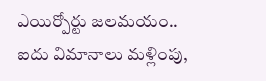ఎయిర్పోర్టు జలమయం.. ఐదు విమానాలు మళ్లింపు,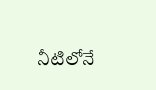నీటిలోనే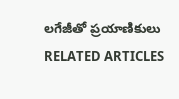లగేజీతో ప్రయాణికులు
RELATED ARTICLES